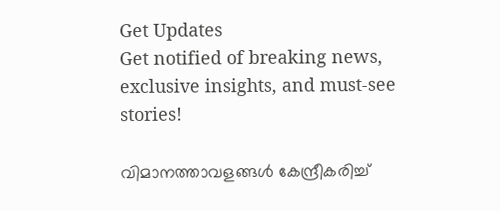Get Updates
Get notified of breaking news, exclusive insights, and must-see stories!

വിമാനത്താവളങ്ങള്‍ കേന്ദ്രീകരിച്ച്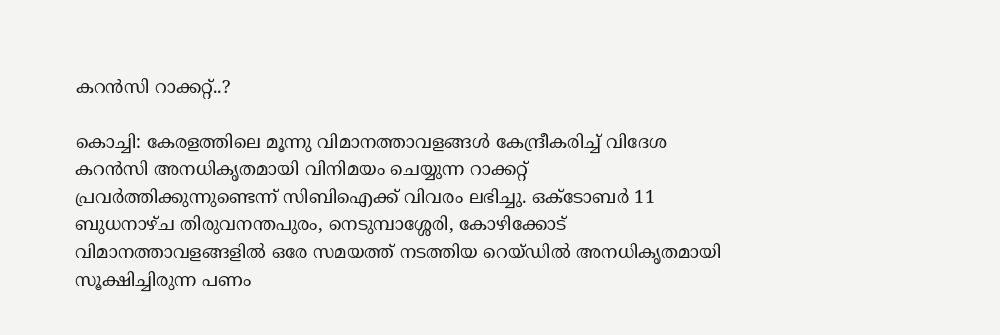കറന്‍സി റാക്കറ്റ്..?

കൊച്ചി: കേരളത്തിലെ മൂന്നു വിമാനത്താവളങ്ങള്‍ കേന്ദ്രീകരിച്ച് വിദേശ കറന്‍സി അനധികൃതമായി വിനിമയം ചെയ്യുന്ന റാക്കറ്റ് പ്രവര്‍ത്തിക്കുന്നുണ്ടെന്ന് സിബിഐക്ക് വിവരം ലഭിച്ചു. ഒക്ടോബര്‍ 11 ബുധനാഴ്ച തിരുവനന്തപുരം, നെടുമ്പാശ്ശേരി, കോഴിക്കോട് വിമാനത്താവളങ്ങളില്‍ ഒരേ സമയത്ത് നടത്തിയ റെയ്ഡില്‍ അനധികൃതമായി സൂക്ഷിച്ചിരുന്ന പണം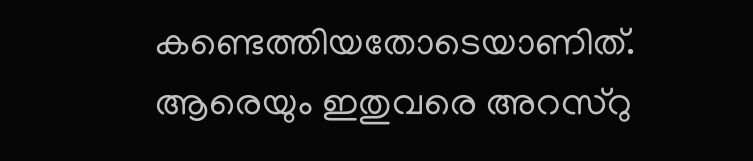കണ്ടെത്തിയതോടെയാണിത്. ആരെയും ഇതുവരെ അറസ്റു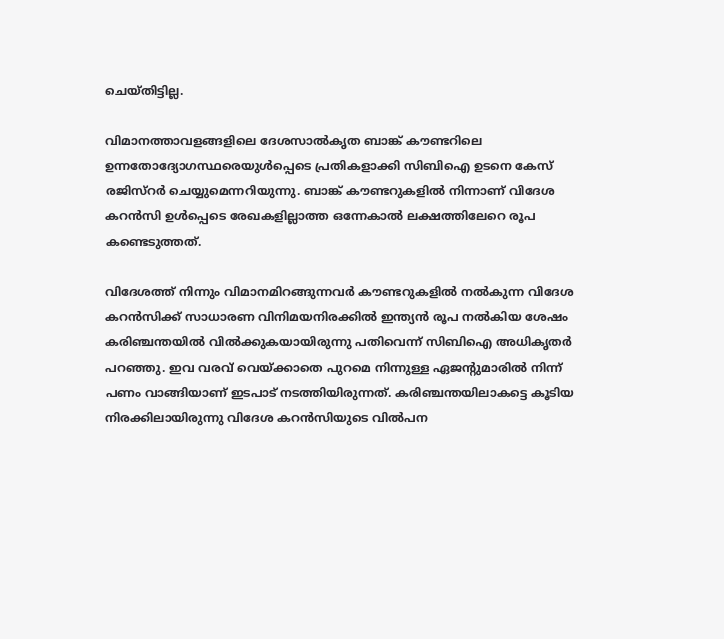ചെയ്തിട്ടില്ല.

വിമാനത്താവളങ്ങളിലെ ദേശസാല്‍കൃത ബാങ്ക് കൗണ്ടറിലെ ഉന്നതോദ്യോഗസ്ഥരെയുള്‍പ്പെടെ പ്രതികളാക്കി സിബിഐ ഉടനെ കേസ് രജിസ്റര്‍ ചെയ്യുമെന്നറിയുന്നു. ബാങ്ക് കൗണ്ടറുകളില്‍ നിന്നാണ് വിദേശ കറന്‍സി ഉള്‍പ്പെടെ രേഖകളില്ലാത്ത ഒന്നേകാല്‍ ലക്ഷത്തിലേറെ രൂപ കണ്ടെടുത്തത്.

വിദേശത്ത് നിന്നും വിമാനമിറങ്ങുന്നവര്‍ കൗണ്ടറുകളില്‍ നല്‍കുന്ന വിദേശ കറന്‍സിക്ക് സാധാരണ വിനിമയനിരക്കില്‍ ഇന്ത്യന്‍ രൂപ നല്‍കിയ ശേഷം കരിഞ്ചന്തയില്‍ വില്‍ക്കുകയായിരുന്നു പതിവെന്ന് സിബിഐ അധികൃതര്‍ പറഞ്ഞു. ഇവ വരവ് വെയ്ക്കാതെ പുറമെ നിന്നുള്ള ഏജന്റുമാരില്‍ നിന്ന് പണം വാങ്ങിയാണ് ഇടപാട് നടത്തിയിരുന്നത്. കരിഞ്ചന്തയിലാകട്ടെ കൂടിയ നിരക്കിലായിരുന്നു വിദേശ കറന്‍സിയുടെ വില്‍പന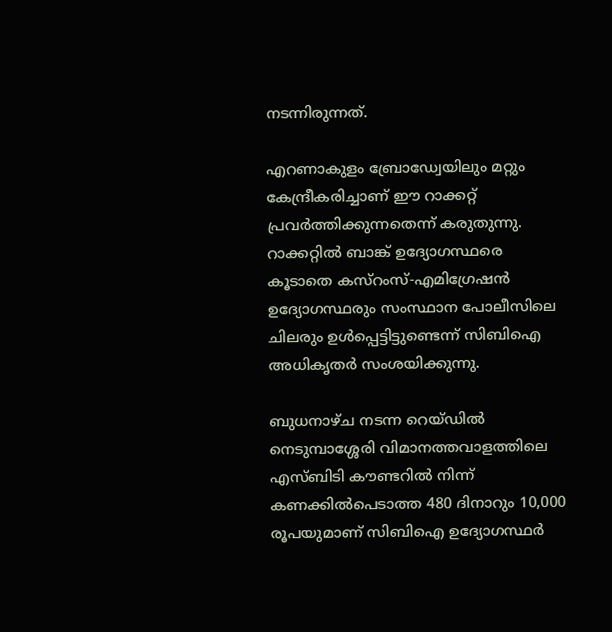നടന്നിരുന്നത്.

എറണാകുളം ബ്രോഡ്വേയിലും മറ്റും കേന്ദ്രീകരിച്ചാണ് ഈ റാക്കറ്റ് പ്രവര്‍ത്തിക്കുന്നതെന്ന് കരുതുന്നു. റാക്കറ്റില്‍ ബാങ്ക് ഉദ്യോഗസ്ഥരെ കൂടാതെ കസ്റംസ്-എമിഗ്രേഷന്‍ ഉദ്യോഗസ്ഥരും സംസ്ഥാന പോലീസിലെ ചിലരും ഉള്‍പ്പെട്ടിട്ടുണ്ടെന്ന് സിബിഐ അധികൃതര്‍ സംശയിക്കുന്നു.

ബുധനാഴ്ച നടന്ന റെയ്ഡില്‍ നെടുമ്പാശ്ശേരി വിമാനത്തവാളത്തിലെ എസ്ബിടി കൗണ്ടറില്‍ നിന്ന് കണക്കില്‍പെടാത്ത 480 ദിനാറും 10,000 രൂപയുമാണ് സിബിഐ ഉദ്യോഗസ്ഥര്‍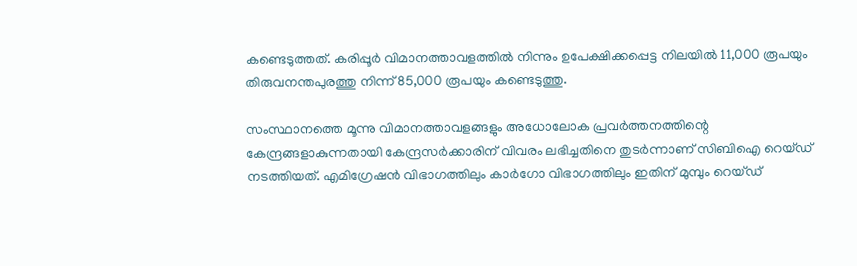കണ്ടെടുത്തത്. കരിപ്പൂര്‍ വിമാനത്താവളത്തില്‍ നിന്നും ഉപേക്ഷിക്കപ്പെട്ട നിലയില്‍ 11,000 രൂപയും തിരുവനന്തപുരത്തു നിന്ന് 85,000 രൂപയും കണ്ടെടുത്തു.

സംസ്ഥാനത്തെ മൂന്നു വിമാനത്താവളങ്ങളും അധോലോക പ്രവര്‍ത്തനത്തിന്റെ കേന്ദ്രങ്ങളാകുന്നതായി കേന്ദ്രസര്‍ക്കാരിന് വിവരം ലഭിച്ചതിനെ തുടര്‍ന്നാണ് സിബിഐ റെയ്ഡ് നടത്തിയത്. എമിഗ്രേഷന്‍ വിഭാഗത്തിലും കാര്‍ഗോ വിഭാഗത്തിലും ഇതിന് മുമ്പും റെയ്ഡ്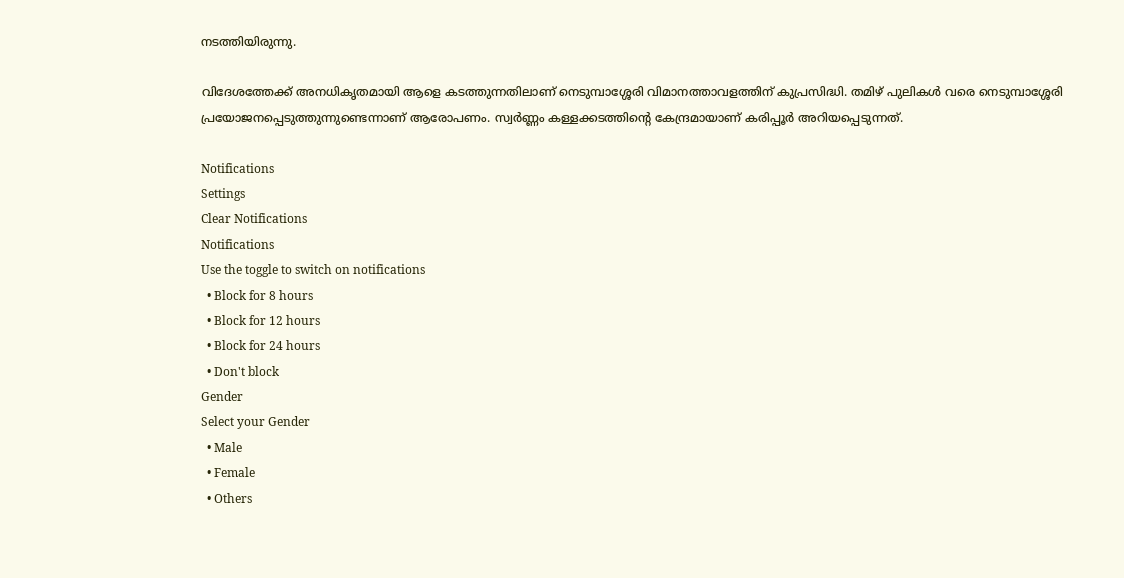നടത്തിയിരുന്നു.

വിദേശത്തേക്ക് അനധികൃതമായി ആളെ കടത്തുന്നതിലാണ് നെടുമ്പാശ്ശേരി വിമാനത്താവളത്തിന് കുപ്രസിദ്ധി. തമിഴ് പുലികള്‍ വരെ നെടുമ്പാശ്ശേരി പ്രയോജനപ്പെടുത്തുന്നുണ്ടെന്നാണ് ആരോപണം. സ്വര്‍ണ്ണം കള്ളക്കടത്തിന്റെ കേന്ദ്രമായാണ് കരിപ്പൂര്‍ അറിയപ്പെടുന്നത്.

Notifications
Settings
Clear Notifications
Notifications
Use the toggle to switch on notifications
  • Block for 8 hours
  • Block for 12 hours
  • Block for 24 hours
  • Don't block
Gender
Select your Gender
  • Male
  • Female
  • Others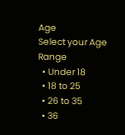Age
Select your Age Range
  • Under 18
  • 18 to 25
  • 26 to 35
  • 36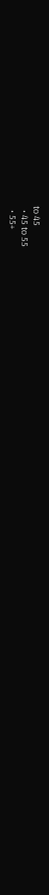to 45
  • 45 to 55
  • 55+